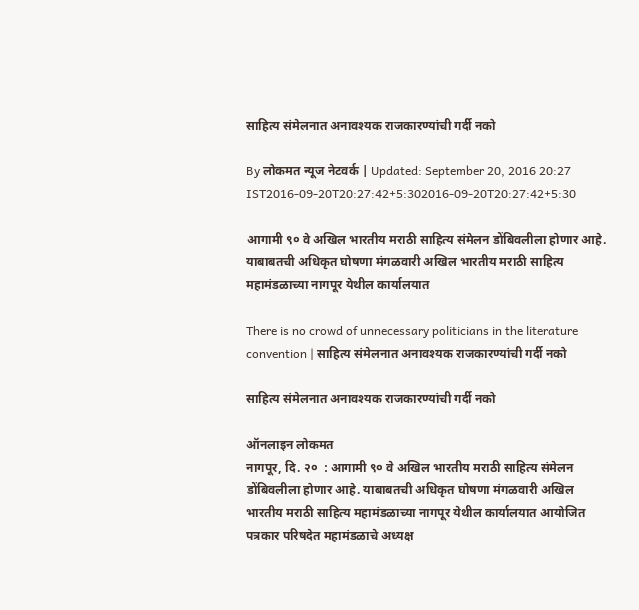साहित्य संमेलनात अनावश्यक राजकारण्यांची गर्दी नको

By लोकमत न्यूज नेटवर्क | Updated: September 20, 2016 20:27 IST2016-09-20T20:27:42+5:302016-09-20T20:27:42+5:30

आगामी ९० वे अखिल भारतीय मराठी साहित्य संमेलन डोंबिवलीला होणार आहे. याबाबतची अधिकृत घोषणा मंगळवारी अखिल भारतीय मराठी साहित्य महामंडळाच्या नागपूर येथील कार्यालयात

There is no crowd of unnecessary politicians in the literature convention | साहित्य संमेलनात अनावश्यक राजकारण्यांची गर्दी नको

साहित्य संमेलनात अनावश्यक राजकारण्यांची गर्दी नको

ऑनलाइन लोकमत
नागपूर, दि. २०  : आगामी ९० वे अखिल भारतीय मराठी साहित्य संमेलन डोंबिवलीला होणार आहे. याबाबतची अधिकृत घोषणा मंगळवारी अखिल भारतीय मराठी साहित्य महामंडळाच्या नागपूर येथील कार्यालयात आयोजित पत्रकार परिषदेत महामंडळाचे अध्यक्ष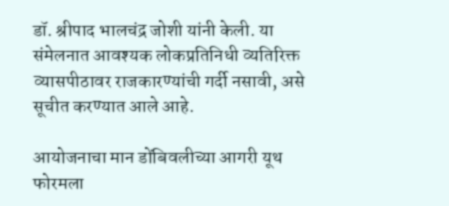डॉ. श्रीपाद भालचंद्र जोशी यांनी केली. या संमेलनात आवश्यक लोकप्रतिनिधी व्यतिरिक्त व्यासपीठावर राजकारण्यांची गर्दी नसावी, असे सूचीत करण्यात आले आहे.

आयोजनाचा मान डोंबिवलीच्या आगरी यूथ फोरमला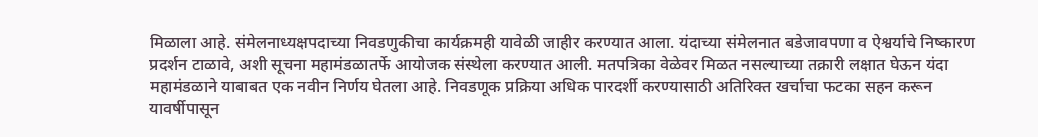मिळाला आहे. संमेलनाध्यक्षपदाच्या निवडणुकीचा कार्यक्रमही यावेळी जाहीर करण्यात आला. यंदाच्या संमेलनात बडेजावपणा व ऐश्वर्याचे निष्कारण प्रदर्शन टाळावे, अशी सूचना महामंडळातर्फे आयोजक संस्थेला करण्यात आली. मतपत्रिका वेळेवर मिळत नसल्याच्या तक्रारी लक्षात घेऊन यंदा महामंडळाने याबाबत एक नवीन निर्णय घेतला आहे. निवडणूक प्रक्रिया अधिक पारदर्शी करण्यासाठी अतिरिक्त खर्चाचा फटका सहन करून यावर्षीपासून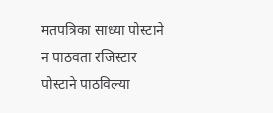मतपत्रिका साध्या पोस्टाने न पाठवता रजिस्टार पोस्टाने पाठविल्या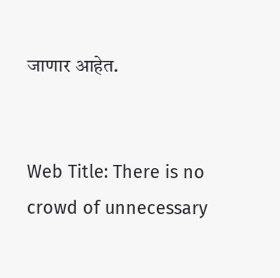जाणार आहेत.


Web Title: There is no crowd of unnecessary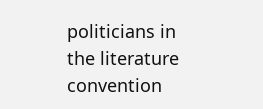politicians in the literature convention